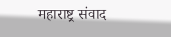महाराष्ट्र संवाद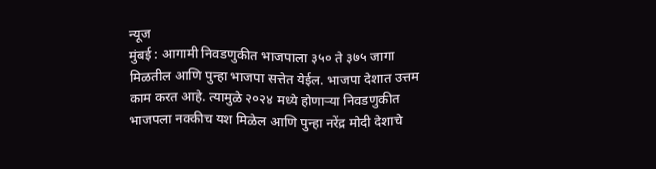न्यूज
मुंबई : आगामी निवडणुकीत भाजपाला ३५० ते ३७५ जागा मिळतील आणि पुन्हा भाजपा सत्तेत येईल. भाजपा देशात उत्तम काम करत आहे. त्यामुळे २०२४ मध्ये होणाऱ्या निवडणुकीत भाजपला नक्कीच यश मिळेल आणि पुन्हा नरेंद्र मोदी देशाचे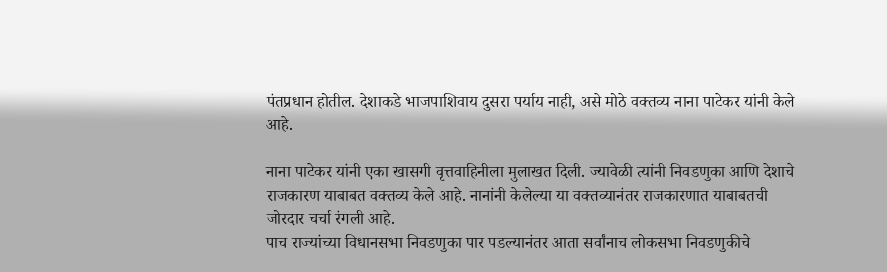पंतप्रधान होतील. देशाकडे भाजपाशिवाय दुसरा पर्याय नाही, असे मोठे वक्तव्य नाना पाटेकर यांनी केले आहे.

नाना पाटेकर यांनी एका खासगी वृत्तवाहिनीला मुलाखत दिली. ज्यावेळी त्यांनी निवडणुका आणि देशाचे राजकारण याबाबत वक्तव्य केले आहे. नानांनी केलेल्या या वक्तव्यानंतर राजकारणात याबाबतची जोरदार चर्चा रंगली आहे.
पाच राज्यांच्या विधानसभा निवडणुका पार पडल्यानंतर आता सर्वांनाच लोकसभा निवडणुकीचे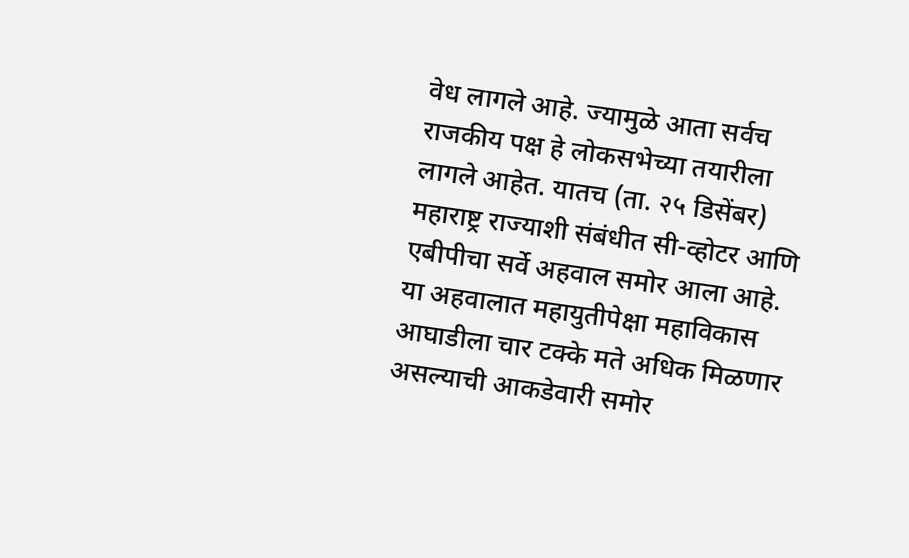वेध लागले आहे. ज्यामुळे आता सर्वच राजकीय पक्ष हे लोकसभेच्या तयारीला लागले आहेत. यातच (ता. २५ डिसेंबर) महाराष्ट्र राज्याशी संबंधीत सी-व्होटर आणि एबीपीचा सर्वे अहवाल समोर आला आहे.
या अहवालात महायुतीपेक्षा महाविकास आघाडीला चार टक्के मते अधिक मिळणार असल्याची आकडेवारी समोर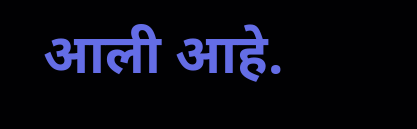आली आहे.